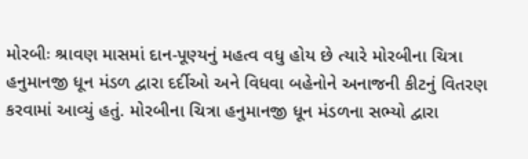મોરબીઃ શ્રાવણ માસમાં દાન-પૂણ્યનું મહત્વ વધુ હોય છે ત્યારે મોરબીના ચિત્રા હનુમાનજી ધૂન મંડળ દ્વારા દર્દીઓ અને વિધવા બહેનોને અનાજની કીટનું વિતરણ કરવામાં આવ્યું હતું. મોરબીના ચિત્રા હનુમાનજી ધૂન મંડળના સભ્યો દ્વારા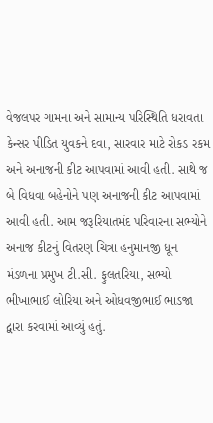વેજલપર ગામના અને સામાન્ય પરિસ્થિતિ ધરાવતા કેન્સર પીડિત યુવકને દવા, સારવાર માટે રોકડ રકમ અને અનાજની કીટ આપવામાં આવી હતી. સાથે જ બે વિધવા બહેનોને પણ અનાજની કીટ આપવામાં આવી હતી. આમ જરૂરિયાતમંદ પરિવારના સભ્યોને અનાજ કીટનું વિતરણ ચિત્રા હનુમાનજી ધૂન મંડળના પ્રમુખ ટી.સી. ફુલતરિયા, સભ્યો ભીખાભાઈ લોરિયા અને ઓધવજીભાઈ ભાડજા દ્વારા કરવામાં આવ્યું હતું.